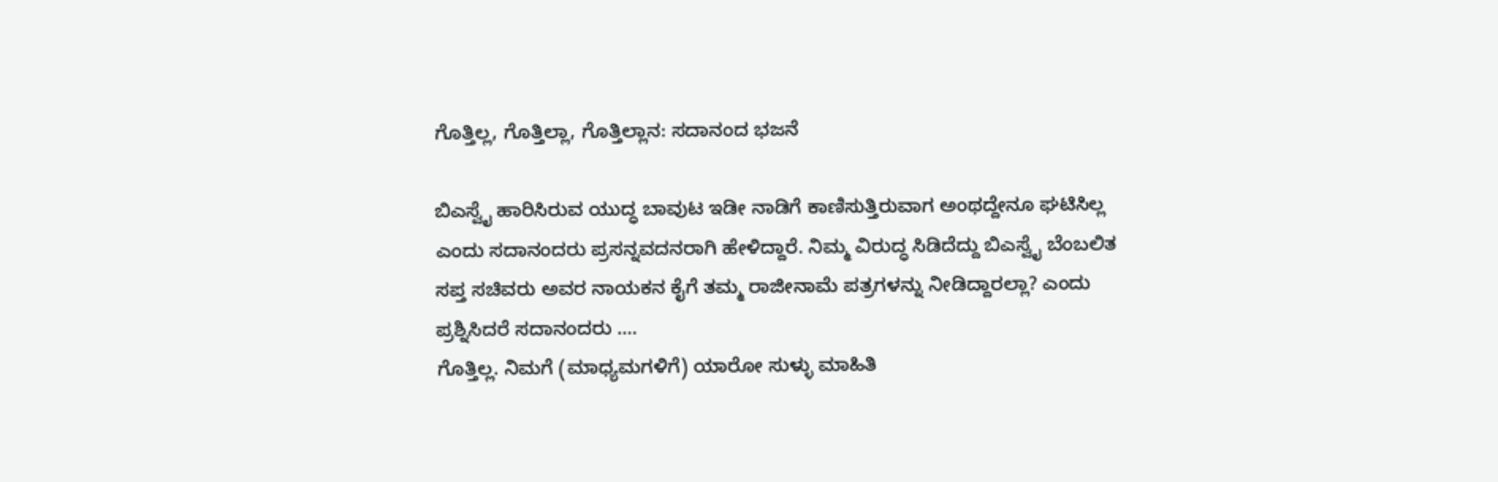ಗೊತ್ತಿಲ್ಲ, ಗೊತ್ತಿಲ್ಲಾ, ಗೊತ್ತಿಲ್ಲಾನ: ಸದಾನಂದ ಭಜನೆ

ಬಿಎಸ್ವೈ ಹಾರಿಸಿರುವ ಯುದ್ಧ ಬಾವುಟ ಇಡೀ ನಾಡಿಗೆ ಕಾಣಿಸುತ್ತಿರುವಾಗ ಅಂಥದ್ದೇನೂ ಘಟಿಸಿಲ್ಲ ಎಂದು ಸದಾನಂದರು ಪ್ರಸನ್ನವದನರಾಗಿ ಹೇಳಿದ್ದಾರೆ. ನಿಮ್ಮ ವಿರುದ್ಧ ಸಿಡಿದೆದ್ದು ಬಿಎಸ್ವೈ ಬೆಂಬಲಿತ ಸಪ್ತ ಸಚಿವರು ಅವರ ನಾಯಕನ ಕೈಗೆ ತಮ್ಮ ರಾಜೀನಾಮೆ ಪತ್ರಗಳನ್ನು ನೀಡಿದ್ದಾರಲ್ಲಾ? ಎಂದು ಪ್ರಶ್ನಿಸಿದರೆ ಸದಾನಂದರು ....
ಗೊತ್ತಿಲ್ಲ. ನಿಮಗೆ (ಮಾಧ್ಯಮಗಳಿಗೆ) ಯಾರೋ ಸುಳ್ಳು ಮಾಹಿತಿ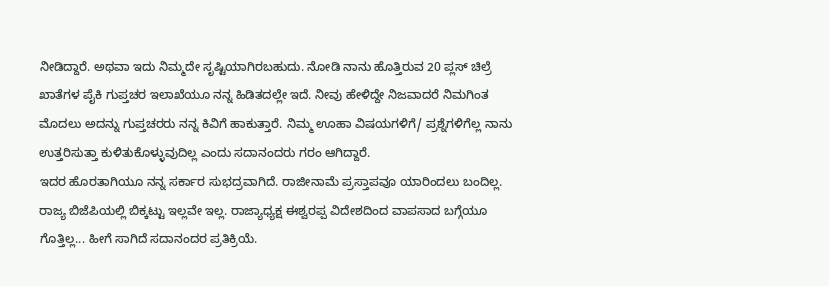ನೀಡಿದ್ದಾರೆ. ಅಥವಾ ಇದು ನಿಮ್ಮದೇ ಸೃಷ್ಟಿಯಾಗಿರಬಹುದು. ನೋಡಿ ನಾನು ಹೊತ್ತಿರುವ 20 ಪ್ಲಸ್ ಚಿಲ್ರೆ ಖಾತೆಗಳ ಪೈಕಿ ಗುಪ್ತಚರ ಇಲಾಖೆಯೂ ನನ್ನ ಹಿಡಿತದಲ್ಲೇ ಇದೆ. ನೀವು ಹೇಳಿದ್ದೇ ನಿಜವಾದರೆ ನಿಮಗಿಂತ ಮೊದಲು ಅದನ್ನು ಗುಪ್ತಚರರು ನನ್ನ ಕಿವಿಗೆ ಹಾಕುತ್ತಾರೆ. ನಿಮ್ಮ ಊಹಾ ವಿಷಯಗಳಿಗೆ/ ಪ್ರಶ್ನೆಗಳಿಗೆಲ್ಲ ನಾನು ಉತ್ತರಿಸುತ್ತಾ ಕುಳಿತುಕೊಳ್ಳುವುದಿಲ್ಲ ಎಂದು ಸದಾನಂದರು ಗರಂ ಆಗಿದ್ದಾರೆ.
ಇದರ ಹೊರತಾಗಿಯೂ ನನ್ನ ಸರ್ಕಾರ ಸುಭದ್ರವಾಗಿದೆ. ರಾಜೀನಾಮೆ ಪ್ರಸ್ತಾಪವೂ ಯಾರಿಂದಲು ಬಂದಿಲ್ಲ. ರಾಜ್ಯ ಬಿಜೆಪಿಯಲ್ಲಿ ಬಿಕ್ಕಟ್ಟು ಇಲ್ಲವೇ ಇಲ್ಲ. ರಾಜ್ಯಾಧ್ಯಕ್ಷ ಈಶ್ವರಪ್ಪ ವಿದೇಶದಿಂದ ವಾಪಸಾದ ಬಗ್ಗೆಯೂ ಗೊತ್ತಿಲ್ಲ... ಹೀಗೆ ಸಾಗಿದೆ ಸದಾನಂದರ ಪ್ರತಿಕ್ರಿಯೆ.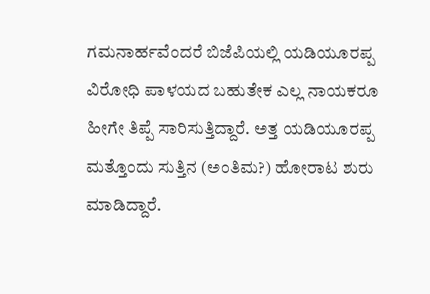ಗಮನಾರ್ಹವೆಂದರೆ ಬಿಜೆಪಿಯಲ್ಲಿ ಯಡಿಯೂರಪ್ಪ ವಿರೋಧಿ ಪಾಳಯದ ಬಹುತೇಕ ಎಲ್ಲ ನಾಯಕರೂ ಹೀಗೇ ತಿಪ್ಪೆ ಸಾರಿಸುತ್ತಿದ್ದಾರೆ. ಅತ್ತ ಯಡಿಯೂರಪ್ಪ ಮತ್ತೊಂದು ಸುತ್ತಿನ (ಅಂತಿಮ?) ಹೋರಾಟ ಶುರು ಮಾಡಿದ್ದಾರೆ.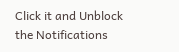Click it and Unblock the Notifications